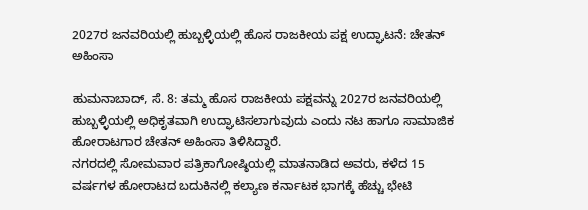2027ರ ಜನವರಿಯಲ್ಲಿ ಹುಬ್ಬಳ್ಳಿಯಲ್ಲಿ ಹೊಸ ರಾಜಕೀಯ ಪಕ್ಷ ಉದ್ಘಾಟನೆ: ಚೇತನ್ ಅಹಿಂಸಾ

ಹುಮನಾಬಾದ್, ಸೆ. 8: ತಮ್ಮ ಹೊಸ ರಾಜಕೀಯ ಪಕ್ಷವನ್ನು 2027ರ ಜನವರಿಯಲ್ಲಿ ಹುಬ್ಬಳ್ಳಿಯಲ್ಲಿ ಅಧಿಕೃತವಾಗಿ ಉದ್ಘಾಟಿಸಲಾಗುವುದು ಎಂದು ನಟ ಹಾಗೂ ಸಾಮಾಜಿಕ ಹೋರಾಟಗಾರ ಚೇತನ್ ಅಹಿಂಸಾ ತಿಳಿಸಿದ್ದಾರೆ.
ನಗರದಲ್ಲಿ ಸೋಮವಾರ ಪತ್ರಿಕಾಗೋಷ್ಠಿಯಲ್ಲಿ ಮಾತನಾಡಿದ ಅವರು, ಕಳೆದ 15 ವರ್ಷಗಳ ಹೋರಾಟದ ಬದುಕಿನಲ್ಲಿ ಕಲ್ಯಾಣ ಕರ್ನಾಟಕ ಭಾಗಕ್ಕೆ ಹೆಚ್ಚು ಭೇಟಿ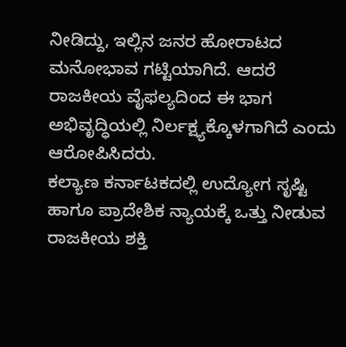ನೀಡಿದ್ದು, ಇಲ್ಲಿನ ಜನರ ಹೋರಾಟದ ಮನೋಭಾವ ಗಟ್ಟಿಯಾಗಿದೆ. ಆದರೆ ರಾಜಕೀಯ ವೈಫಲ್ಯದಿಂದ ಈ ಭಾಗ ಅಭಿವೃದ್ಧಿಯಲ್ಲಿ ನಿರ್ಲಕ್ಷ್ಯಕ್ಕೊಳಗಾಗಿದೆ ಎಂದು ಆರೋಪಿಸಿದರು.
ಕಲ್ಯಾಣ ಕರ್ನಾಟಕದಲ್ಲಿ ಉದ್ಯೋಗ ಸೃಷ್ಟಿ ಹಾಗೂ ಪ್ರಾದೇಶಿಕ ನ್ಯಾಯಕ್ಕೆ ಒತ್ತು ನೀಡುವ ರಾಜಕೀಯ ಶಕ್ತಿ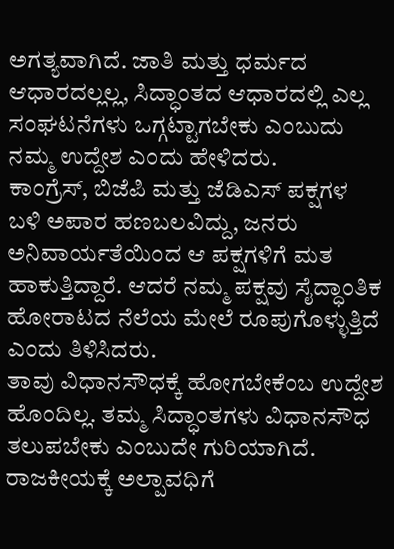ಅಗತ್ಯವಾಗಿದೆ. ಜಾತಿ ಮತ್ತು ಧರ್ಮದ ಆಧಾರದಲ್ಲಲ್ಲ, ಸಿದ್ಧಾಂತದ ಆಧಾರದಲ್ಲಿ ಎಲ್ಲ ಸಂಘಟನೆಗಳು ಒಗ್ಗಟ್ಟಾಗಬೇಕು ಎಂಬುದು ನಮ್ಮ ಉದ್ದೇಶ ಎಂದು ಹೇಳಿದರು.
ಕಾಂಗ್ರೆಸ್, ಬಿಜೆಪಿ ಮತ್ತು ಜೆಡಿಎಸ್ ಪಕ್ಷಗಳ ಬಳಿ ಅಪಾರ ಹಣಬಲವಿದ್ದು, ಜನರು ಅನಿವಾರ್ಯತೆಯಿಂದ ಆ ಪಕ್ಷಗಳಿಗೆ ಮತ ಹಾಕುತ್ತಿದ್ದಾರೆ. ಆದರೆ ನಮ್ಮ ಪಕ್ಷವು ಸೈದ್ಧಾಂತಿಕ ಹೋರಾಟದ ನೆಲೆಯ ಮೇಲೆ ರೂಪುಗೊಳ್ಳುತ್ತಿದೆ ಎಂದು ತಿಳಿಸಿದರು.
ತಾವು ವಿಧಾನಸೌಧಕ್ಕೆ ಹೋಗಬೇಕೆಂಬ ಉದ್ದೇಶ ಹೊಂದಿಲ್ಲ. ತಮ್ಮ ಸಿದ್ಧಾಂತಗಳು ವಿಧಾನಸೌಧ ತಲುಪಬೇಕು ಎಂಬುದೇ ಗುರಿಯಾಗಿದೆ. ರಾಜಕೀಯಕ್ಕೆ ಅಲ್ಪಾವಧಿಗೆ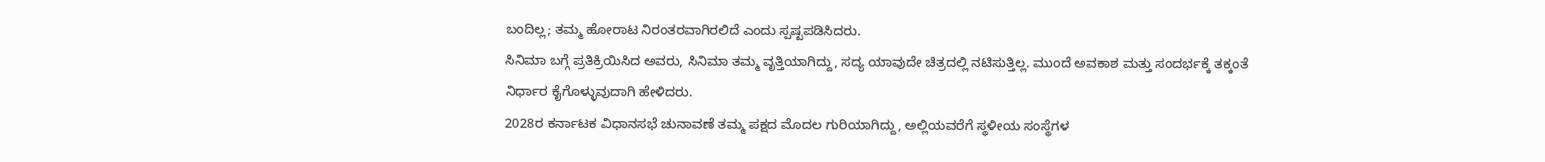ಬಂದಿಲ್ಲ; ತಮ್ಮ ಹೋರಾಟ ನಿರಂತರವಾಗಿರಲಿದೆ ಎಂದು ಸ್ಪಷ್ಟಪಡಿಸಿದರು.
ಸಿನಿಮಾ ಬಗ್ಗೆ ಪ್ರತಿಕ್ರಿಯಿಸಿದ ಅವರು, ಸಿನಿಮಾ ತಮ್ಮ ವೃತ್ತಿಯಾಗಿದ್ದು, ಸದ್ಯ ಯಾವುದೇ ಚಿತ್ರದಲ್ಲಿ ನಟಿಸುತ್ತಿಲ್ಲ. ಮುಂದೆ ಅವಕಾಶ ಮತ್ತು ಸಂದರ್ಭಕ್ಕೆ ತಕ್ಕಂತೆ ನಿರ್ಧಾರ ಕೈಗೊಳ್ಳುವುದಾಗಿ ಹೇಳಿದರು.
2028ರ ಕರ್ನಾಟಕ ವಿಧಾನಸಭೆ ಚುನಾವಣೆ ತಮ್ಮ ಪಕ್ಷದ ಮೊದಲ ಗುರಿಯಾಗಿದ್ದು, ಅಲ್ಲಿಯವರೆಗೆ ಸ್ಥಳೀಯ ಸಂಸ್ಥೆಗಳ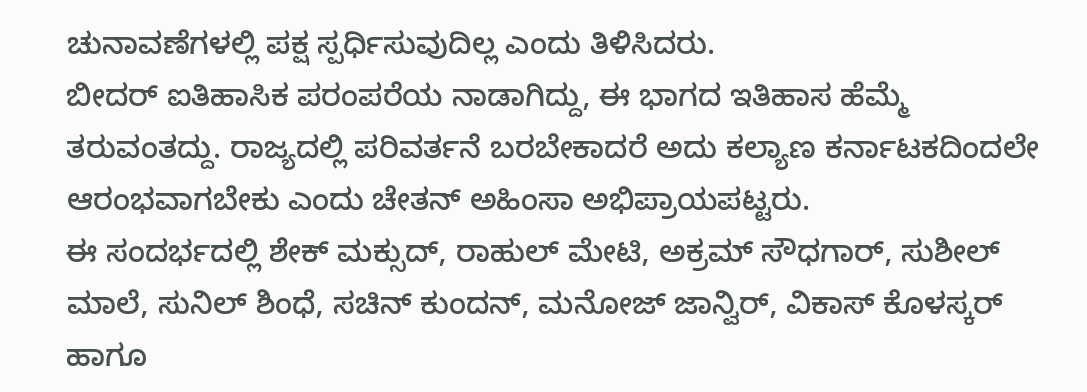ಚುನಾವಣೆಗಳಲ್ಲಿ ಪಕ್ಷ ಸ್ಪರ್ಧಿಸುವುದಿಲ್ಲ ಎಂದು ತಿಳಿಸಿದರು.
ಬೀದರ್ ಐತಿಹಾಸಿಕ ಪರಂಪರೆಯ ನಾಡಾಗಿದ್ದು, ಈ ಭಾಗದ ಇತಿಹಾಸ ಹೆಮ್ಮೆ ತರುವಂತದ್ದು. ರಾಜ್ಯದಲ್ಲಿ ಪರಿವರ್ತನೆ ಬರಬೇಕಾದರೆ ಅದು ಕಲ್ಯಾಣ ಕರ್ನಾಟಕದಿಂದಲೇ ಆರಂಭವಾಗಬೇಕು ಎಂದು ಚೇತನ್ ಅಹಿಂಸಾ ಅಭಿಪ್ರಾಯಪಟ್ಟರು.
ಈ ಸಂದರ್ಭದಲ್ಲಿ ಶೇಕ್ ಮಕ್ಸುದ್, ರಾಹುಲ್ ಮೇಟಿ, ಅಕ್ರಮ್ ಸೌಧಗಾರ್, ಸುಶೀಲ್ ಮಾಲೆ, ಸುನಿಲ್ ಶಿಂಧೆ, ಸಚಿನ್ ಕುಂದನ್, ಮನೋಜ್ ಜಾನ್ವಿರ್, ವಿಕಾಸ್ ಕೊಳಸ್ಕರ್ ಹಾಗೂ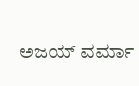ಅಜಯ್ ವರ್ಮಾ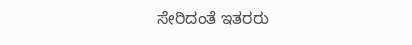ಸೇರಿದಂತೆ ಇತರರು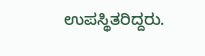ಉಪಸ್ಥಿತರಿದ್ದರು.